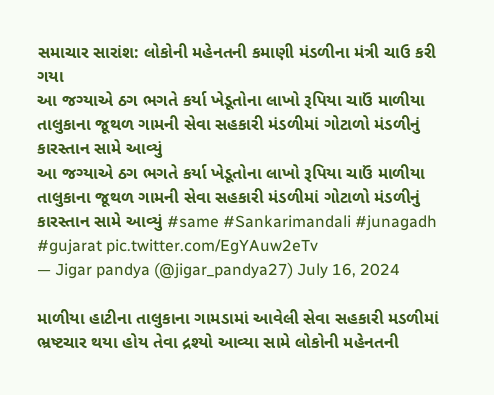સમાચાર સારાંશ: લોકોની મહેનતની કમાણી મંડળીના મંત્રી ચાઉ કરી ગયા
આ જગ્યાએ ઠગ ભગતે કર્યા ખેડૂતોના લાખો રૂપિયા ચાઉં માળીયા તાલુકાના જૂથળ ગામની સેવા સહકારી મંડળીમાં ગોટાળો મંડળીનું કારસ્તાન સામે આવ્યું
આ જગ્યાએ ઠગ ભગતે કર્યા ખેડૂતોના લાખો રૂપિયા ચાઉં માળીયા તાલુકાના જૂથળ ગામની સેવા સહકારી મંડળીમાં ગોટાળો મંડળીનું કારસ્તાન સામે આવ્યું #same #Sankarimandali #junagadh #gujarat pic.twitter.com/EgYAuw2eTv
— Jigar pandya (@jigar_pandya27) July 16, 2024

માળીયા હાટીના તાલુકાના ગામડામાં આવેલી સેવા સહકારી મડળીમાં ભ્રષ્ટચાર થયા હોય તેવા દ્રશ્યો આવ્યા સામે લોકોની મહેનતની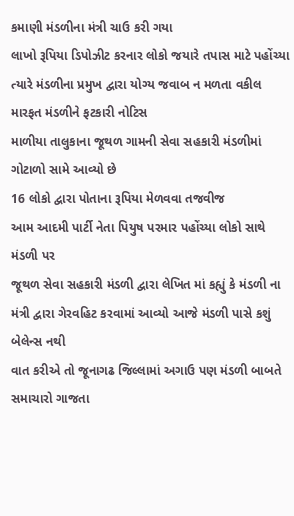કમાણી મંડળીના મંત્રી ચાઉ કરી ગયા
લાખો રૂપિયા ડિપોઝીટ કરનાર લોકો જયારે તપાસ માટે પહોંચ્યા ત્યારે મંડળીના પ્રમુખ દ્વારા યોગ્ય જવાબ ન મળતા વકીલ મારફત મંડળીને ફટકારી નોટિસ
માળીયા તાલુકાના જૂથળ ગામની સેવા સહકારી મંડળીમાં ગોટાળો સામે આવ્યો છે
16 લોકો દ્વારા પોતાના રૂપિયા મેળવવા તજવીજ
આમ આદમી પાર્ટી નેતા પિયુષ પરમાર પહોંચ્યા લોકો સાથે મંડળી પર
જૂથળ સેવા સહકારી મંડળી દ્વારા લેખિત માં કહ્યું કે મંડળી ના મંત્રી દ્વારા ગેરવહિટ કરવામાં આવ્યો આજે મંડળી પાસે કશું બેલેન્સ નથી
વાત કરીએ તો જૂનાગઢ જિલ્લામાં અગાઉ પણ મંડળી બાબતે સમાચારો ગાજતા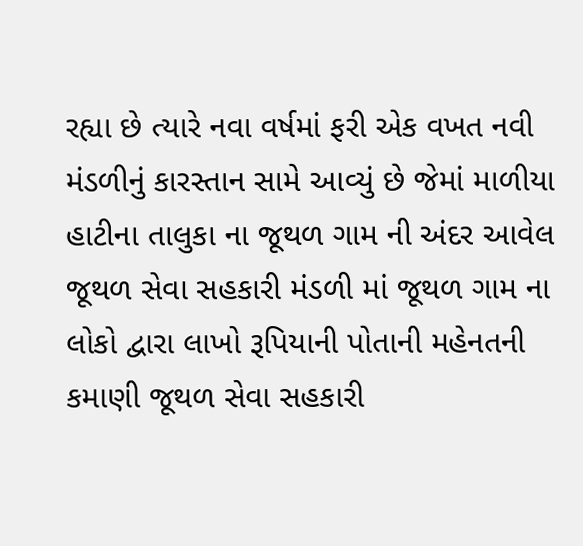રહ્યા છે ત્યારે નવા વર્ષમાં ફરી એક વખત નવી મંડળીનું કારસ્તાન સામે આવ્યું છે જેમાં માળીયા હાટીના તાલુકા ના જૂથળ ગામ ની અંદર આવેલ જૂથળ સેવા સહકારી મંડળી માં જૂથળ ગામ ના લોકો દ્વારા લાખો રૂપિયાની પોતાની મહેનતની કમાણી જૂથળ સેવા સહકારી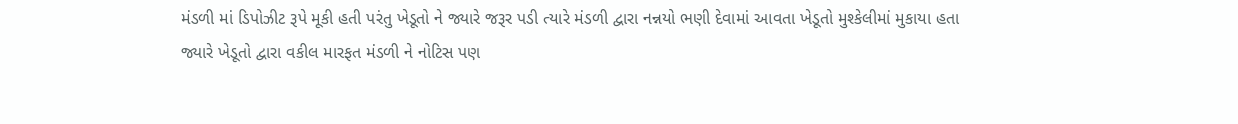મંડળી માં ડિપોઝીટ રૂપે મૂકી હતી પરંતુ ખેડૂતો ને જ્યારે જરૂર પડી ત્યારે મંડળી દ્વારા નન્નયો ભણી દેવામાં આવતા ખેડૂતો મુશ્કેલીમાં મુકાયા હતા
જ્યારે ખેડૂતો દ્વારા વકીલ મારફત મંડળી ને નોટિસ પણ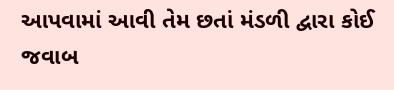આપવામાં આવી તેમ છતાં મંડળી દ્વારા કોઈ જવાબ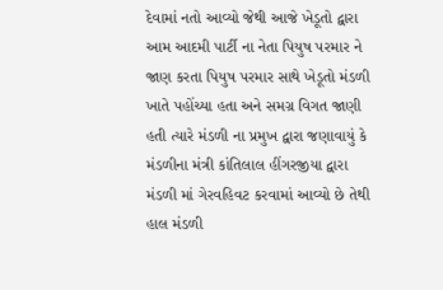દેવામાં નતો આવ્યો જેથી આજે ખેડૂતો દ્વારા આમ આદમી પાર્ટી ના નેતા પિયુષ પરમાર ને જાણ કરતા પિયુષ પરમાર સાથે ખેડૂતો મંડળી ખાતે પહોંચ્યા હતા અને સમગ્ર વિગત જાણી હતી ત્યારે મંડળી ના પ્રમુખ દ્વારા જણાવાયું કે મંડળીના મંત્રી કાંતિલાલ હીંગરજીયા દ્વારા મંડળી માં ગેરવહિવટ કરવામાં આવ્યો છે તેથી હાલ મંડળી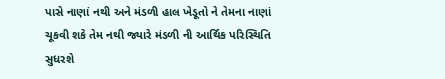પાસે નાણાં નથી અને મંડળી હાલ ખેડૂતો ને તેમના નાણાં ચૂકવી શકે તેમ નથી જ્યારે મંડળી ની આર્થિક પરિસ્થિતિ સુધરશે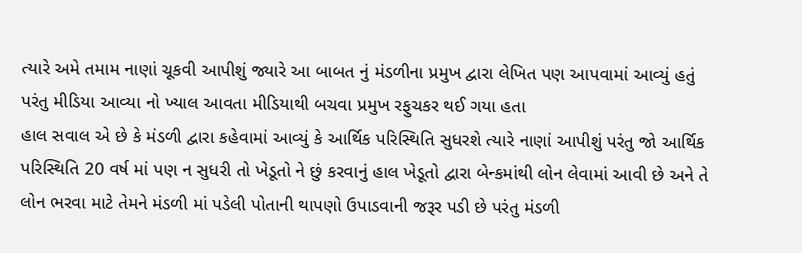ત્યારે અમે તમામ નાણાં ચૂકવી આપીશું જ્યારે આ બાબત નું મંડળીના પ્રમુખ દ્વારા લેખિત પણ આપવામાં આવ્યું હતું પરંતુ મીડિયા આવ્યા નો ખ્યાલ આવતા મીડિયાથી બચવા પ્રમુખ રફુચકર થઈ ગયા હતા
હાલ સવાલ એ છે કે મંડળી દ્વારા કહેવામાં આવ્યું કે આર્થિક પરિસ્થિતિ સુધરશે ત્યારે નાણાં આપીશું પરંતુ જો આર્થિક પરિસ્થિતિ 20 વર્ષ માં પણ ન સુધરી તો ખેડૂતો ને છું કરવાનું હાલ ખેડૂતો દ્વારા બેન્કમાંથી લોન લેવામાં આવી છે અને તે લોન ભરવા માટે તેમને મંડળી માં પડેલી પોતાની થાપણો ઉપાડવાની જરૂર પડી છે પરંતુ મંડળી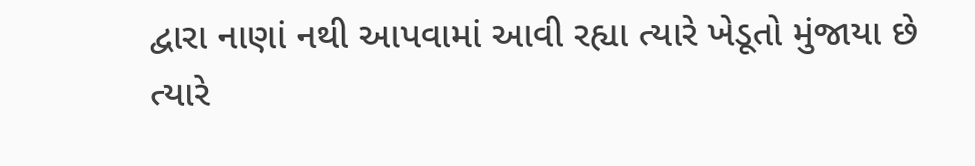દ્વારા નાણાં નથી આપવામાં આવી રહ્યા ત્યારે ખેડૂતો મુંજાયા છે
ત્યારે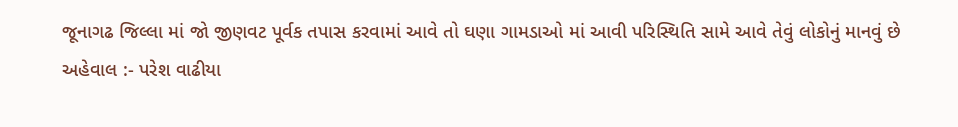જૂનાગઢ જિલ્લા માં જો જીણવટ પૂર્વક તપાસ કરવામાં આવે તો ઘણા ગામડાઓ માં આવી પરિસ્થિતિ સામે આવે તેવું લોકોનું માનવું છે
અહેવાલ :- પરેશ વાઢીયા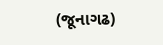(જૂનાગઢ)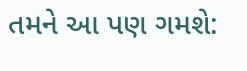તમને આ પણ ગમશે: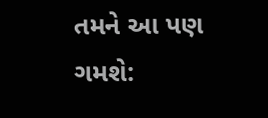તમને આ પણ ગમશે: